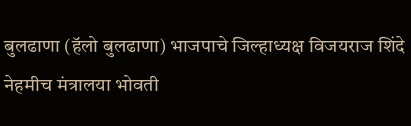बुलढाणा (हॅलो बुलढाणा) भाजपाचे जिल्हाध्यक्ष विजयराज शिंदे नेहमीच मंत्रालया भोवती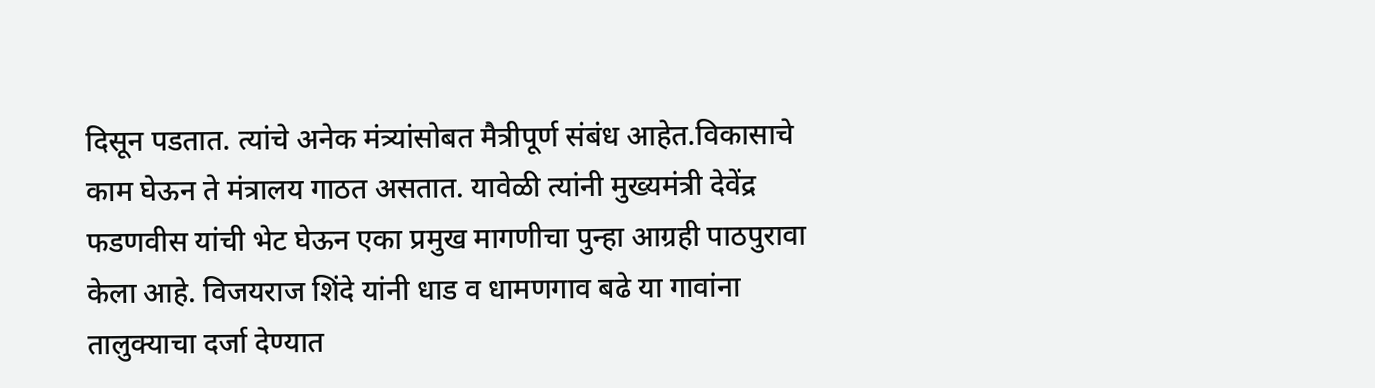दिसून पडतात. त्यांचे अनेक मंत्र्यांसोबत मैत्रीपूर्ण संबंध आहेत.विकासाचे काम घेऊन ते मंत्रालय गाठत असतात. यावेळी त्यांनी मुख्यमंत्री देवेंद्र फडणवीस यांची भेट घेऊन एका प्रमुख मागणीचा पुन्हा आग्रही पाठपुरावा केला आहे. विजयराज शिंदे यांनी धाड व धामणगाव बढे या गावांना तालुक्याचा दर्जा देण्यात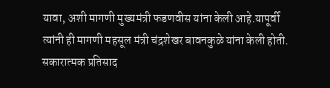यावा, अशी मागणी मुख्यमंत्री फडणवीस यांना केली आहे.यापूर्वी त्यांनी ही मागणी महसूल मंत्री चंद्रशेखर बावनकुळे यांना केली होती. सकारात्मक प्रतिसाद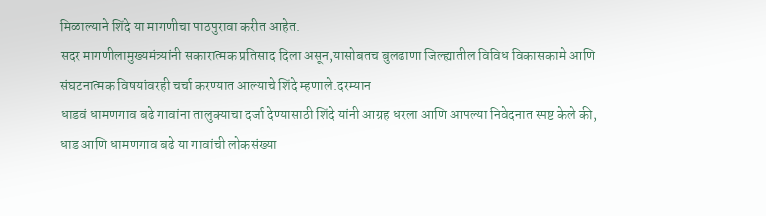मिळाल्याने शिंदे या मागणीचा पाठपुरावा करीत आहेत.
सदर मागणीलामुख्यमंत्र्यांनी सकारात्मक प्रतिसाद दिला असून,यासोबतच बुलढाणा जिल्ह्यातील विविध विकासकामे आणि संघटनात्मक विषयांवरही चर्चा करण्यात आल्याचे शिंदे म्हणाले.दरम्यान
धाडवं धामणगाव बढे गावांना तालुक्याचा दर्जा देण्यासाठी शिंदे यांनी आग्रह धरला आणि आपल्या निवेदनात स्पष्ट केले की, धाड आणि धामणगाव बढे या गावांची लोकसंख्या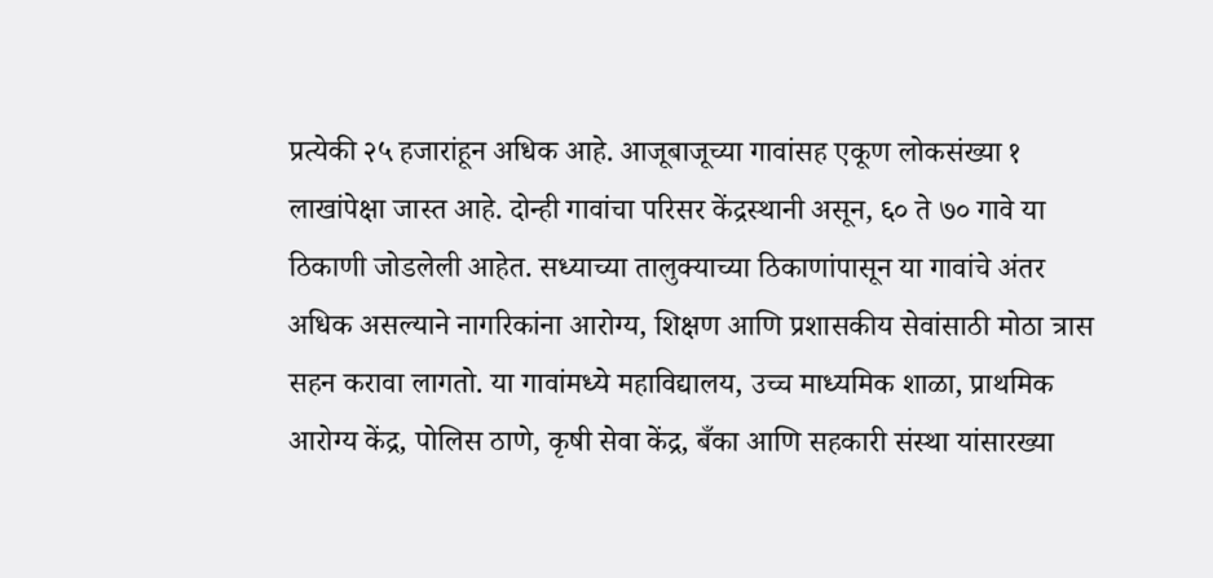प्रत्येकी २५ हजारांहून अधिक आहे. आजूबाजूच्या गावांसह एकूण लोकसंख्या १ लाखांपेक्षा जास्त आहे. दोन्ही गावांचा परिसर केंद्रस्थानी असून, ६० ते ७० गावे या ठिकाणी जोडलेली आहेत. सध्याच्या तालुक्याच्या ठिकाणांपासून या गावांचे अंतर अधिक असल्याने नागरिकांना आरोग्य, शिक्षण आणि प्रशासकीय सेवांसाठी मोठा त्रास सहन करावा लागतो. या गावांमध्ये महाविद्यालय, उच्च माध्यमिक शाळा, प्राथमिक आरोग्य केंद्र, पोलिस ठाणे, कृषी सेवा केंद्र, बँका आणि सहकारी संस्था यांसारख्या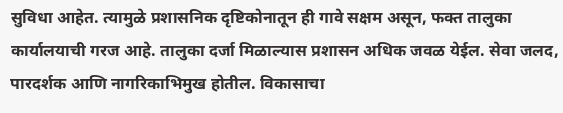सुविधा आहेत. त्यामुळे प्रशासनिक दृष्टिकोनातून ही गावे सक्षम असून, फक्त तालुका कार्यालयाची गरज आहे. तालुका दर्जा मिळाल्यास प्रशासन अधिक जवळ येईल. सेवा जलद, पारदर्शक आणि नागरिकाभिमुख होतील. विकासाचा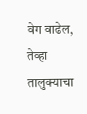वेग वाढेल, तेव्हा तालुक्याचा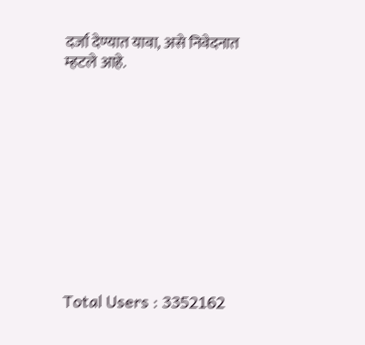दर्जा देण्यात यावा, असे निवेदनात म्हटले आहे.











Total Users : 3352162